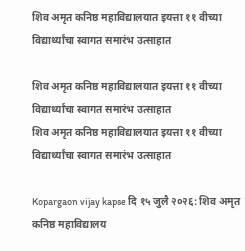शिव अमृत कनिष्ठ महाविद्यालयात इयत्ता ११ वीच्या विद्यार्थ्यांचा स्वागत समारंभ उत्साहात

शिव अमृत कनिष्ठ महाविद्यालयात इयत्ता ११ वीच्या विद्यार्थ्यांचा स्वागत समारंभ उत्साहात
शिव अमृत कनिष्ठ महाविद्यालयात इयत्ता ११ वीच्या विद्यार्थ्यांचा स्वागत समारंभ उत्साहात

Kopargaon vijay kapse दि १५ जुलै २०२६: शिव अमृत कनिष्ठ महाविद्यालय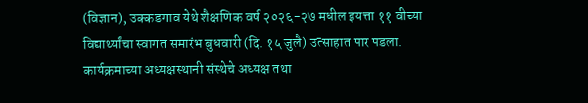(विज्ञान), उक्कडगाव येथे शैक्षणिक वर्ष २०२६-२७ मधील इयत्ता ११ वीच्या विद्यार्थ्यांचा स्वागत समारंभ बुधवारी (दि. १५ जुलै) उत्साहात पार पडला. कार्यक्रमाच्या अध्यक्षस्थानी संस्थेचे अध्यक्ष तथा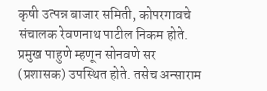कृषी उत्पन्न बाजार समिती, कोपरगावचे संचालक रेवणनाथ पाटील निकम होते. प्रमुख पाहुणे म्हणून सोनवणे सर (प्रशासक) उपस्थित होते. तसेच अन्साराम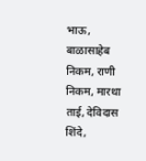भाऊ, बाळासाहेब निकम, राणी निकम, मारथा ताई, देविदास शिंदे,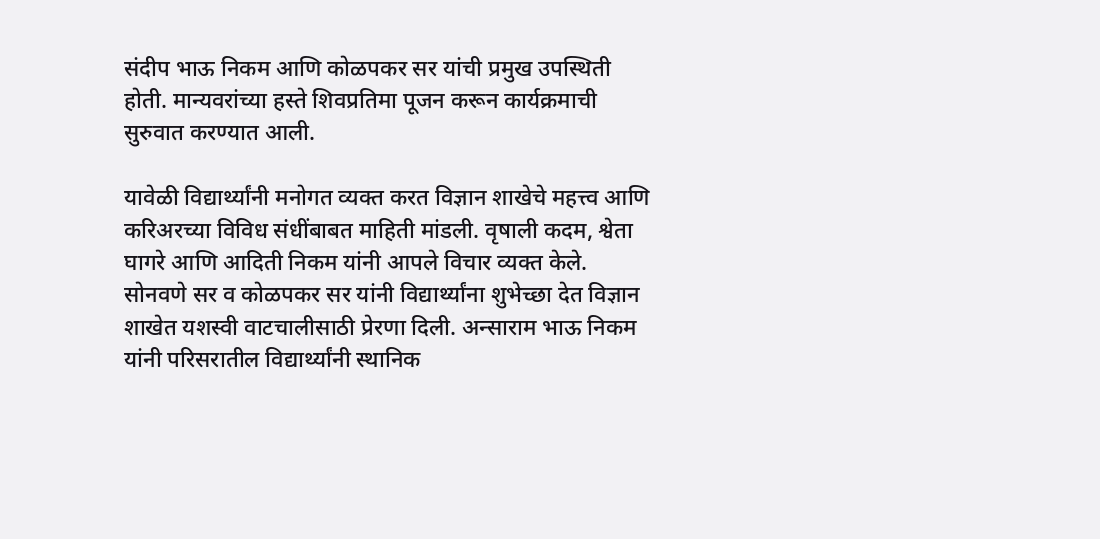संदीप भाऊ निकम आणि कोळपकर सर यांची प्रमुख उपस्थिती होती. मान्यवरांच्या हस्ते शिवप्रतिमा पूजन करून कार्यक्रमाची सुरुवात करण्यात आली.

यावेळी विद्यार्थ्यांनी मनोगत व्यक्त करत विज्ञान शाखेचे महत्त्व आणि करिअरच्या विविध संधींबाबत माहिती मांडली. वृषाली कदम, श्वेता घागरे आणि आदिती निकम यांनी आपले विचार व्यक्त केले. सोनवणे सर व कोळपकर सर यांनी विद्यार्थ्यांना शुभेच्छा देत विज्ञान शाखेत यशस्वी वाटचालीसाठी प्रेरणा दिली. अन्साराम भाऊ निकम यांनी परिसरातील विद्यार्थ्यांनी स्थानिक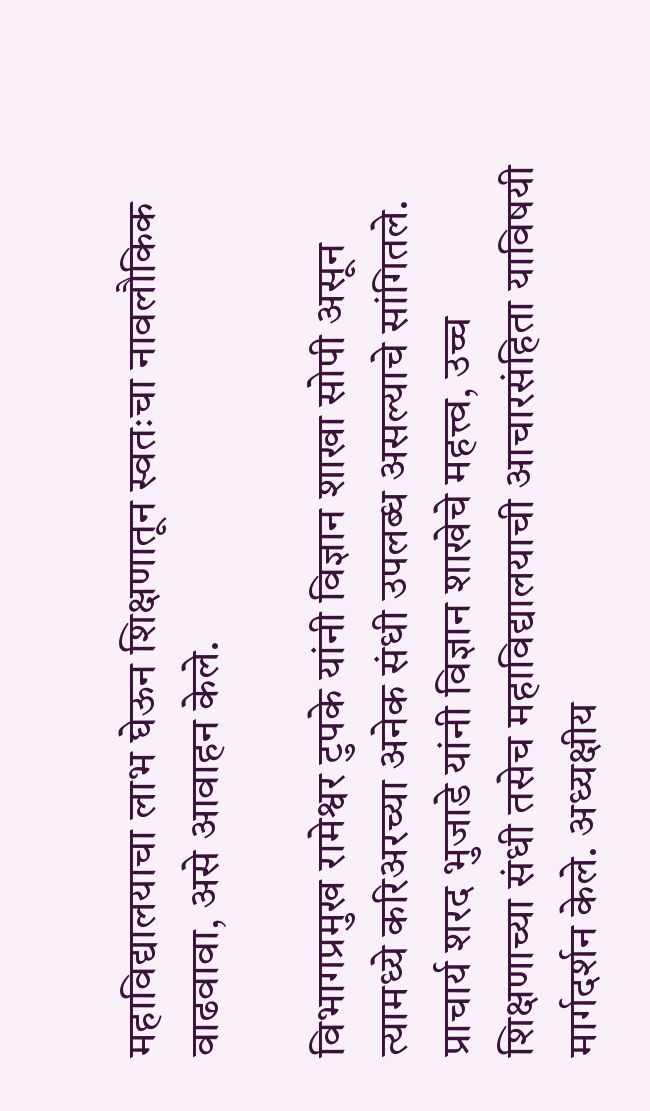महाविद्यालयाचा लाभ घेऊन शिक्षणातून स्वतःचा नावलौकिक वाढवावा, असे आवाहन केले.

विभागप्रमुख रामेश्वर टुपके यांनी विज्ञान शाखा सोपी असून त्यामध्ये करिअरच्या अनेक संधी उपलब्ध असल्याचे सांगितले. प्राचार्य शरद भुजाडे यांनी विज्ञान शाखेचे महत्त्व, उच्च शिक्षणाच्या संधी तसेच महाविद्यालयाची आचारसंहिता याविषयी मार्गदर्शन केले. अध्यक्षीय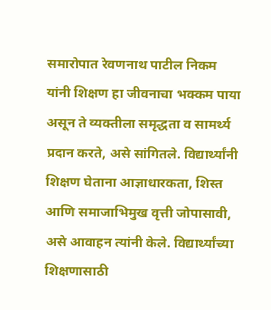समारोपात रेवणनाथ पाटील निकम यांनी शिक्षण हा जीवनाचा भक्कम पाया असून ते व्यक्तीला समृद्धता व सामर्थ्य प्रदान करते, असे सांगितले. विद्यार्थ्यांनी शिक्षण घेताना आज्ञाधारकता, शिस्त आणि समाजाभिमुख वृत्ती जोपासावी, असे आवाहन त्यांनी केले. विद्यार्थ्यांच्या शिक्षणासाठी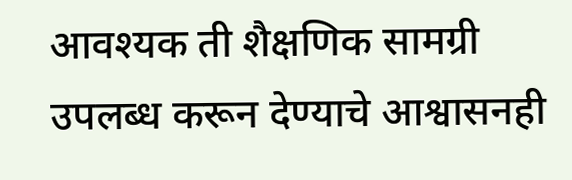आवश्यक ती शैक्षणिक सामग्री उपलब्ध करून देण्याचे आश्वासनही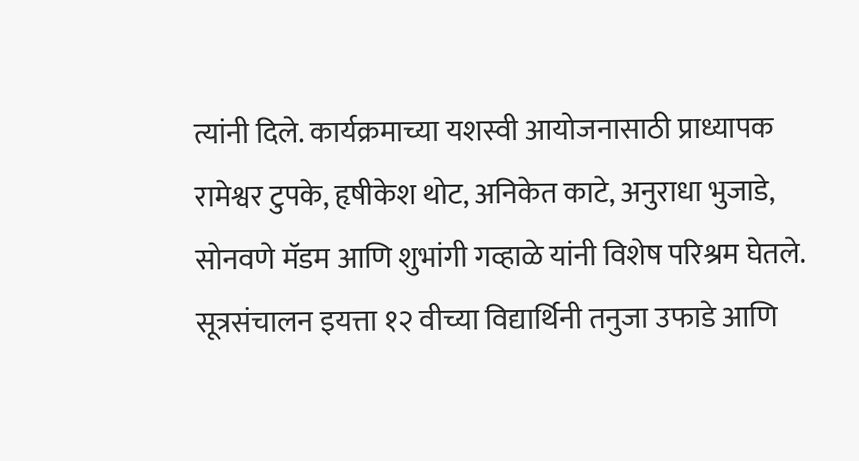त्यांनी दिले. कार्यक्रमाच्या यशस्वी आयोजनासाठी प्राध्यापक रामेश्वर टुपके, हृषीकेश थोट, अनिकेत काटे, अनुराधा भुजाडे, सोनवणे मॅडम आणि शुभांगी गव्हाळे यांनी विशेष परिश्रम घेतले. सूत्रसंचालन इयत्ता १२ वीच्या विद्यार्थिनी तनुजा उफाडे आणि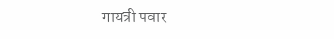गायत्री पवार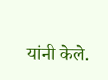यांनी केले.